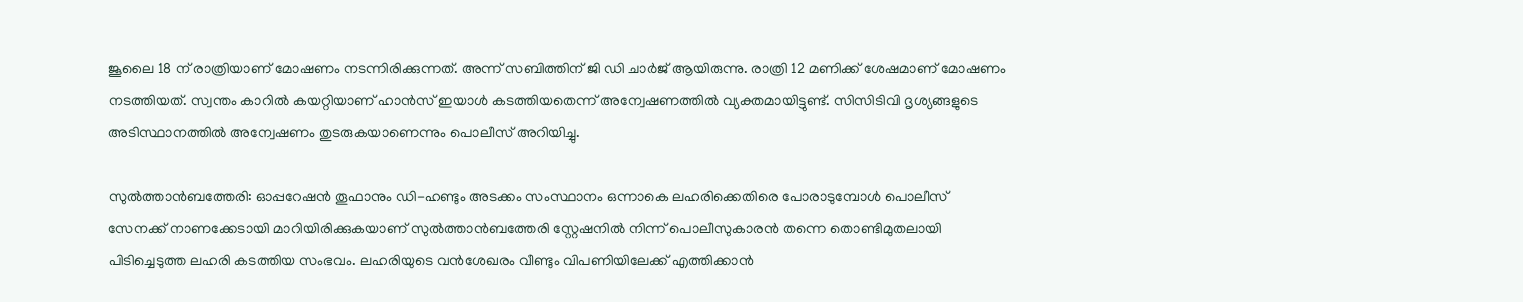ജൂലൈ 18 ന് രാത്രിയാണ് മോഷണം നടന്നിരിക്കുന്നത്. അന്ന് സബിത്തിന് ജി ഡി ചാര്‍ജ് ആയിരുന്നു. രാത്രി 12 മണിക്ക് ശേഷമാണ് മോഷണം നടത്തിയത്. സ്വന്തം കാറില്‍ കയറ്റിയാണ് ഹാന്‍സ് ഇയാള്‍ കടത്തിയതെന്ന് അന്വേഷണത്തില്‍ വ്യക്തമായിട്ടുണ്ട്. സിസിടിവി ദൃശ്യങ്ങളുടെ അടിസ്ഥാനത്തിൽ അന്വേഷണം തുടരുകയാണെന്നും പൊലീസ് അറിയിച്ചു.

സുല്‍ത്താന്‍ബത്തേരി: ഓപ്പറേഷന്‍ തൂഫാനും ഡി-ഹണ്ടും അടക്കം സംസ്ഥാനം ഒന്നാകെ ലഹരിക്കെതിരെ പോരാടുമ്പോള്‍ പൊലീസ് സേനക്ക് നാണക്കേടായി മാറിയിരിക്കുകയാണ് സുല്‍ത്താന്‍ബത്തേരി സ്റ്റേഷനില്‍ നിന്ന് പൊലീസുകാരന്‍ തന്നെ തൊണ്ടിമുതലായി പിടിച്ചെടുത്ത ലഹരി കടത്തിയ സംഭവം. ലഹരിയുടെ വന്‍ശേഖരം വീണ്ടും വിപണിയിലേക്ക് എത്തിക്കാന്‍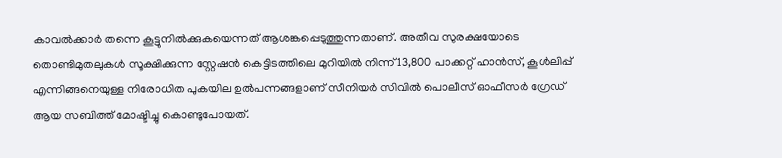കാവല്‍ക്കാര്‍ തന്നെ കൂട്ടുനില്‍ക്കുകയെന്നത് ആശങ്കപ്പെടുത്തുന്നതാണ്. അതീവ സുരക്ഷയോടെ തൊണ്ടിമുതലുകള്‍ സൂക്ഷിക്കുന്ന സ്റ്റേഷന്‍ കെട്ടിടത്തിലെ മുറിയില്‍ നിന്ന് 13,800 പാക്കറ്റ് ഹാന്‍സ്, കൂള്‍ലിപ്പ് എന്നിങ്ങനെയുള്ള നിരോധിത പുകയില ഉല്‍പന്നങ്ങളാണ് സീനിയര്‍ സിവില്‍ പൊലീസ് ഓഫീസര്‍ ഗ്രേഡ് ആയ സബിത്ത് മോഷ്ടിച്ചു കൊണ്ടുപോയത്.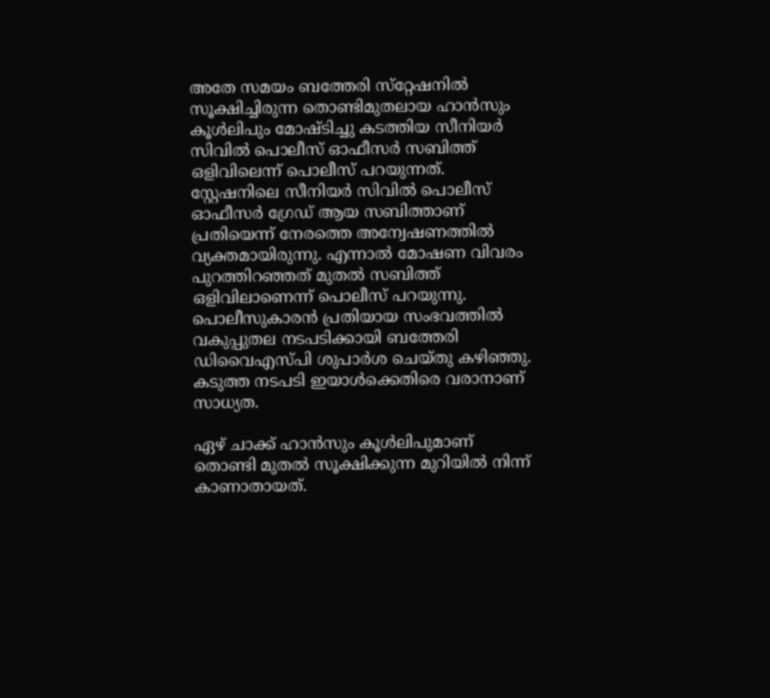അതേ സമയം ബത്തേരി സ്‌റ്റേഷനില്‍ സൂക്ഷിച്ചിരുന്ന തൊണ്ടിമുതലായ ഹാന്‍സും കൂള്‍ലിപും മോഷ്ടിച്ചു കടത്തിയ സീനിയര്‍ സിവില്‍ പൊലീസ് ഓഫീസര്‍ സബിത്ത് ഒളിവിലെന്ന് പൊലീസ് പറയുന്നത്. സ്റ്റേഷനിലെ സീനിയര്‍ സിവില്‍ പൊലീസ് ഓഫീസര്‍ ഗ്രേഡ് ആയ സബിത്താണ് പ്രതിയെന്ന് നേരത്തെ അന്വേഷണത്തില്‍ വ്യക്തമായിരുന്നു. എന്നാല്‍ മോഷണ വിവരം പുറത്തിറഞ്ഞത് മുതല്‍ സബിത്ത് ഒളിവിലാണെന്ന് പൊലീസ് പറയുന്നു. പൊലീസുകാരന്‍ പ്രതിയായ സംഭവത്തില്‍ വകുപ്പുതല നടപടിക്കായി ബത്തേരി ഡിവൈഎസ്പി ശുപാര്‍ശ ചെയ്തു കഴിഞ്ഞു. കടുത്ത നടപടി ഇയാള്‍ക്കെതിരെ വരാനാണ് സാധ്യത.

ഏഴ് ചാക്ക് ഹാന്‍സും കൂള്‍ലിപുമാണ് തൊണ്ടി മുതല്‍ സൂക്ഷിക്കുന്ന മുറിയില്‍ നിന്ന് കാണാതായത്.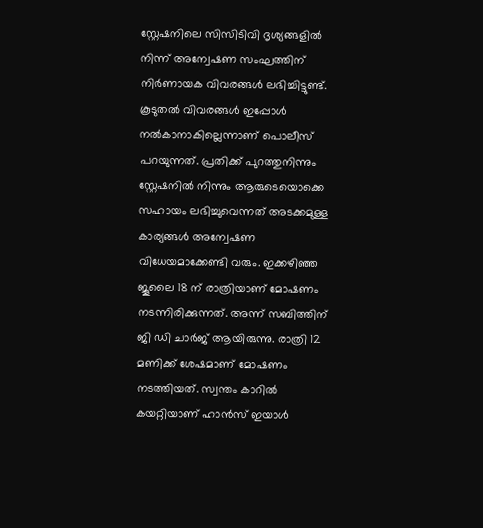സ്റ്റേഷനിലെ സിസിടിവി ദൃശ്യങ്ങളില്‍ നിന്ന് അന്വേഷണ സംഘത്തിന് നിര്‍ണായക വിവരങ്ങള്‍ ലഭിച്ചിട്ടുണ്ട്. കൂടുതല്‍ വിവരങ്ങള്‍ ഇപ്പോള്‍ നല്‍കാനാകില്ലെന്നാണ് പൊലീസ് പറയുന്നത്. പ്രതിക്ക് പുറത്തുനിന്നും സ്റ്റേഷനില്‍ നിന്നും ആരുടെയൊക്കെ സഹായം ലഭിച്ചുവെന്നത് അടക്കമുള്ള കാര്യങ്ങള്‍ അന്വേഷണ വിധേയമാക്കേണ്ടി വരും. ഇക്കഴിഞ്ഞ ജൂലൈ 18 ന് രാത്രിയാണ് മോഷണം നടന്നിരിക്കുന്നത്. അന്ന് സബിത്തിന് ജി ഡി ചാര്‍ജ് ആയിരുന്നു. രാത്രി 12 മണിക്ക് ശേഷമാണ് മോഷണം നടത്തിയത്. സ്വന്തം കാറില്‍ കയറ്റിയാണ് ഹാന്‍സ് ഇയാള്‍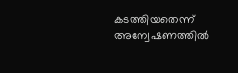കടത്തിയതെന്ന് അന്വേഷണത്തില്‍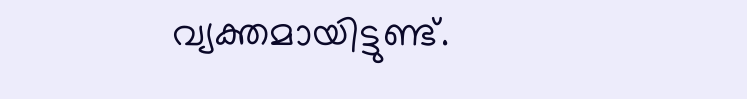വ്യക്തമായിട്ടുണ്ട്.